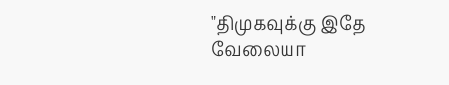"திமுகவுக்கு இதே வேலையா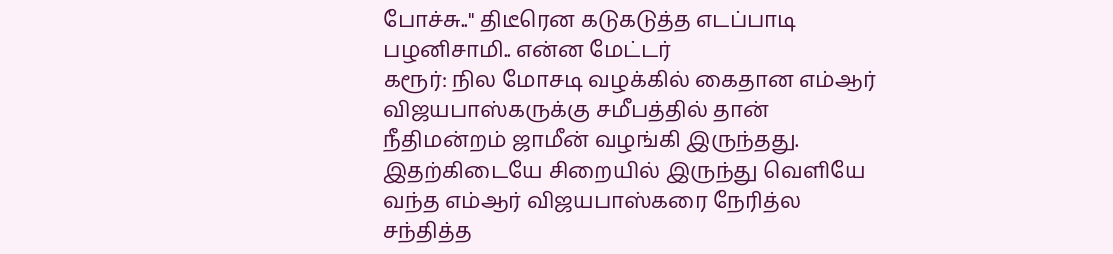போச்சு.." திடீரென கடுகடுத்த எடப்பாடி பழனிசாமி.. என்ன மேட்டர்
கரூர்: நில மோசடி வழக்கில் கைதான எம்ஆர் விஜயபாஸ்கருக்கு சமீபத்தில் தான் நீதிமன்றம் ஜாமீன் வழங்கி இருந்தது. இதற்கிடையே சிறையில் இருந்து வெளியே வந்த எம்ஆர் விஜயபாஸ்கரை நேரித்ல சந்தித்த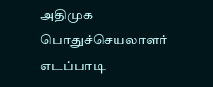அதிமுக பொதுச்செயலாளர் எடப்பாடி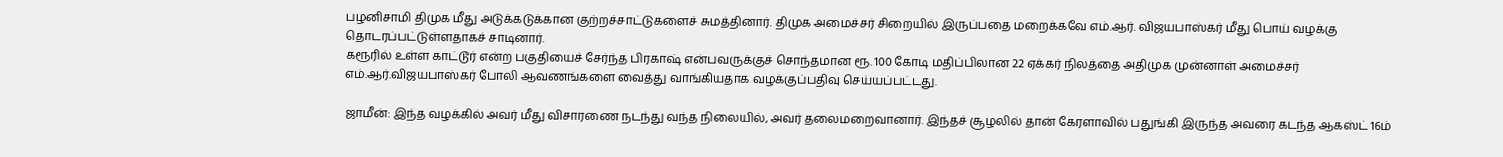பழனிசாமி திமுக மீது அடுக்கடுக்கான குற்றச்சாட்டுகளைச் சுமத்தினார். திமுக அமைச்சர் சிறையில் இருப்பதை மறைக்கவே எம்.ஆர். விஜயபாஸ்கர் மீது பொய் வழக்கு தொடரப்பட்டுள்ளதாகச் சாடினார்.
கரூரில் உள்ள காட்டூர் என்ற பகுதியைச் சேர்ந்த பிரகாஷ் என்பவருக்குச் சொந்தமான ரூ. 100 கோடி மதிப்பிலான 22 ஏக்கர் நிலத்தை அதிமுக முன்னாள் அமைச்சர் எம்.ஆர்.விஜயபாஸ்கர் போலி ஆவணங்களை வைத்து வாங்கியதாக வழக்குப்பதிவு செய்யப்பட்டது.

ஜாமீன்: இந்த வழக்கில் அவர் மீது விசாரணை நடந்து வந்த நிலையில், அவர் தலைமறைவானார். இந்தச் சூழலில் தான் கேரளாவில் பதுங்கி இருந்த அவரை கடந்த ஆகஸ்ட் 16ம்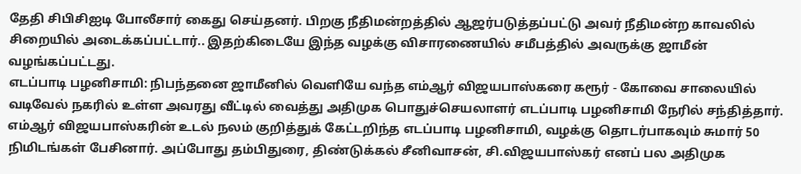தேதி சிபிசிஐடி போலீசார் கைது செய்தனர். பிறகு நீதிமன்றத்தில் ஆஜர்படுத்தப்பட்டு அவர் நீதிமன்ற காவலில் சிறையில் அடைக்கப்பட்டார்.. இதற்கிடையே இந்த வழக்கு விசாரணையில் சமீபத்தில் அவருக்கு ஜாமீன் வழங்கப்பட்டது.
எடப்பாடி பழனிசாமி: நிபந்தனை ஜாமீனில் வெளியே வந்த எம்ஆர் விஜயபாஸ்கரை கரூர் - கோவை சாலையில் வடிவேல் நகரில் உள்ள அவரது வீட்டில் வைத்து அதிமுக பொதுச்செயலாளர் எடப்பாடி பழனிசாமி நேரில் சந்தித்தார். எம்ஆர் விஜயபாஸ்கரின் உடல் நலம் குறித்துக் கேட்டறிந்த எடப்பாடி பழனிசாமி, வழக்கு தொடர்பாகவும் சுமார் 50 நிமிடங்கள் பேசினார். அப்போது தம்பிதுரை, திண்டுக்கல் சீனிவாசன், சி.விஜயபாஸ்கர் எனப் பல அதிமுக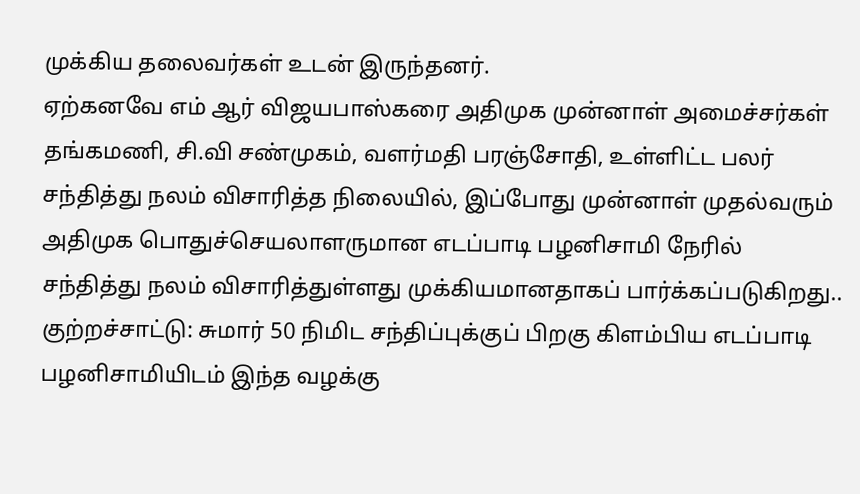முக்கிய தலைவர்கள் உடன் இருந்தனர்.
ஏற்கனவே எம் ஆர் விஜயபாஸ்கரை அதிமுக முன்னாள் அமைச்சர்கள் தங்கமணி, சி.வி சண்முகம், வளர்மதி பரஞ்சோதி, உள்ளிட்ட பலர் சந்தித்து நலம் விசாரித்த நிலையில், இப்போது முன்னாள் முதல்வரும் அதிமுக பொதுச்செயலாளருமான எடப்பாடி பழனிசாமி நேரில் சந்தித்து நலம் விசாரித்துள்ளது முக்கியமானதாகப் பார்க்கப்படுகிறது..
குற்றச்சாட்டு: சுமார் 50 நிமிட சந்திப்புக்குப் பிறகு கிளம்பிய எடப்பாடி பழனிசாமியிடம் இந்த வழக்கு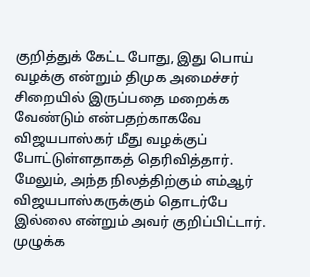குறித்துக் கேட்ட போது, இது பொய் வழக்கு என்றும் திமுக அமைச்சர் சிறையில் இருப்பதை மறைக்க வேண்டும் என்பதற்காகவே விஜயபாஸ்கர் மீது வழக்குப் போட்டுள்ளதாகத் தெரிவித்தார். மேலும், அந்த நிலத்திற்கும் எம்ஆர் விஜயபாஸ்கருக்கும் தொடர்பே இல்லை என்றும் அவர் குறிப்பிட்டார்.
முழுக்க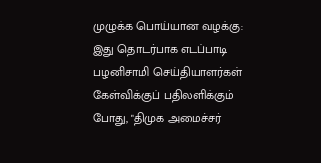முழுக்க பொய்யான வழக்கு: இது தொடர்பாக எடப்பாடி பழனிசாமி செய்தியாளர்கள் கேள்விக்குப் பதிலளிக்கும் போது, "திமுக அமைச்சர்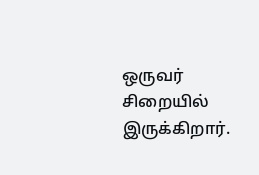ஒருவர் சிறையில் இருக்கிறார்.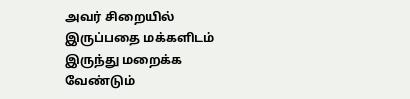அவர் சிறையில் இருப்பதை மக்களிடம் இருந்து மறைக்க வேண்டும்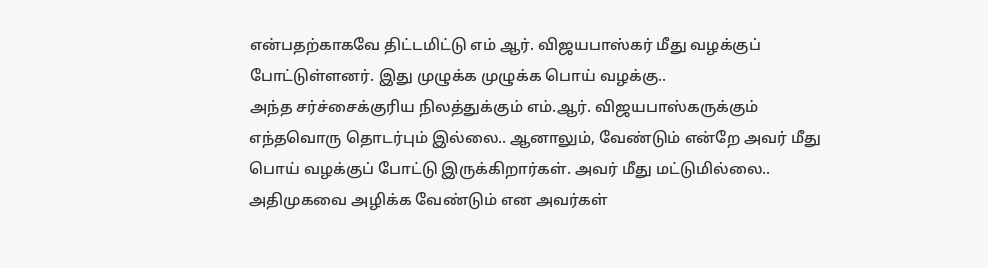என்பதற்காகவே திட்டமிட்டு எம் ஆர். விஜயபாஸ்கர் மீது வழக்குப் போட்டுள்ளனர். இது முழுக்க முழுக்க பொய் வழக்கு..
அந்த சர்ச்சைக்குரிய நிலத்துக்கும் எம்.ஆர். விஜயபாஸ்கருக்கும் எந்தவொரு தொடர்பும் இல்லை.. ஆனாலும், வேண்டும் என்றே அவர் மீது பொய் வழக்குப் போட்டு இருக்கிறார்கள். அவர் மீது மட்டுமில்லை.. அதிமுகவை அழிக்க வேண்டும் என அவர்கள்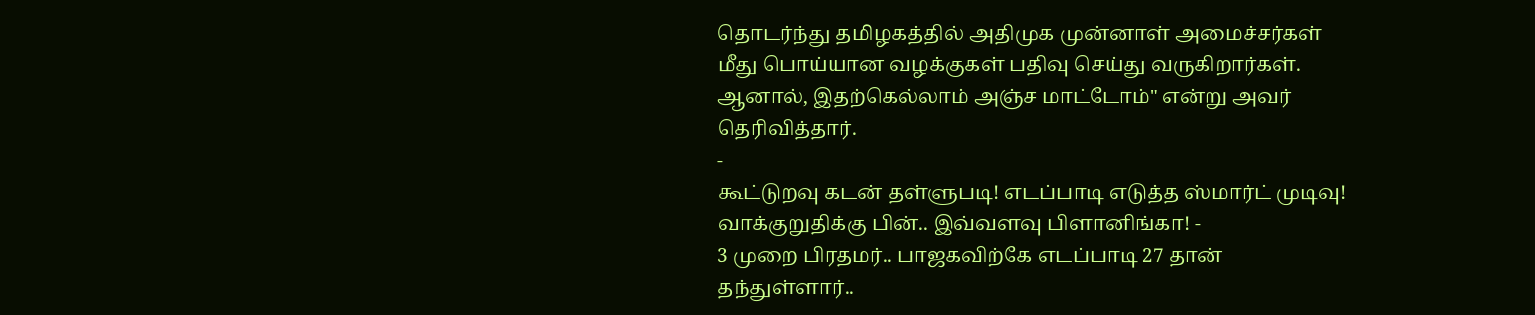தொடர்ந்து தமிழகத்தில் அதிமுக முன்னாள் அமைச்சர்கள் மீது பொய்யான வழக்குகள் பதிவு செய்து வருகிறார்கள். ஆனால், இதற்கெல்லாம் அஞ்ச மாட்டோம்" என்று அவர் தெரிவித்தார்.
-
கூட்டுறவு கடன் தள்ளுபடி! எடப்பாடி எடுத்த ஸ்மார்ட் முடிவு! வாக்குறுதிக்கு பின்.. இவ்வளவு பிளானிங்கா! -
3 முறை பிரதமர்.. பாஜகவிற்கே எடப்பாடி 27 தான் தந்துள்ளார்..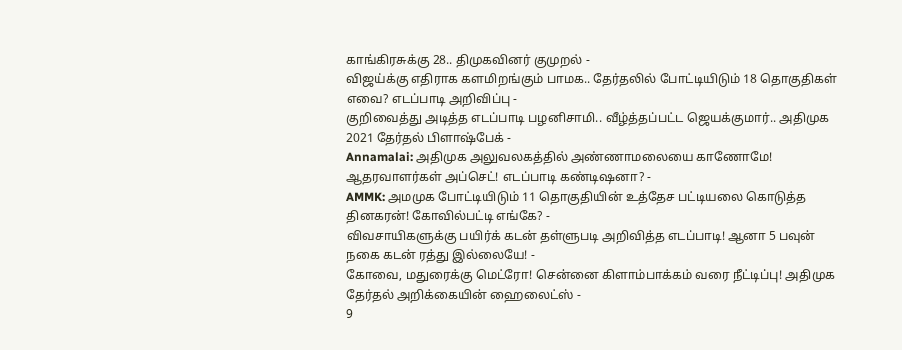காங்கிரசுக்கு 28.. திமுகவினர் குமுறல் -
விஜய்க்கு எதிராக களமிறங்கும் பாமக.. தேர்தலில் போட்டியிடும் 18 தொகுதிகள் எவை? எடப்பாடி அறிவிப்பு -
குறிவைத்து அடித்த எடப்பாடி பழனிசாமி.. வீழ்த்தப்பட்ட ஜெயக்குமார்.. அதிமுக 2021 தேர்தல் பிளாஷ்பேக் -
Annamalai: அதிமுக அலுவலகத்தில் அண்ணாமலையை காணோமே! ஆதரவாளர்கள் அப்செட்! எடப்பாடி கண்டிஷனா? -
AMMK: அமமுக போட்டியிடும் 11 தொகுதியின் உத்தேச பட்டியலை கொடுத்த தினகரன்! கோவில்பட்டி எங்கே? -
விவசாயிகளுக்கு பயிர்க் கடன் தள்ளுபடி அறிவித்த எடப்பாடி! ஆனா 5 பவுன் நகை கடன் ரத்து இல்லையே! -
கோவை, மதுரைக்கு மெட்ரோ! சென்னை கிளாம்பாக்கம் வரை நீட்டிப்பு! அதிமுக தேர்தல் அறிக்கையின் ஹைலைட்ஸ் -
9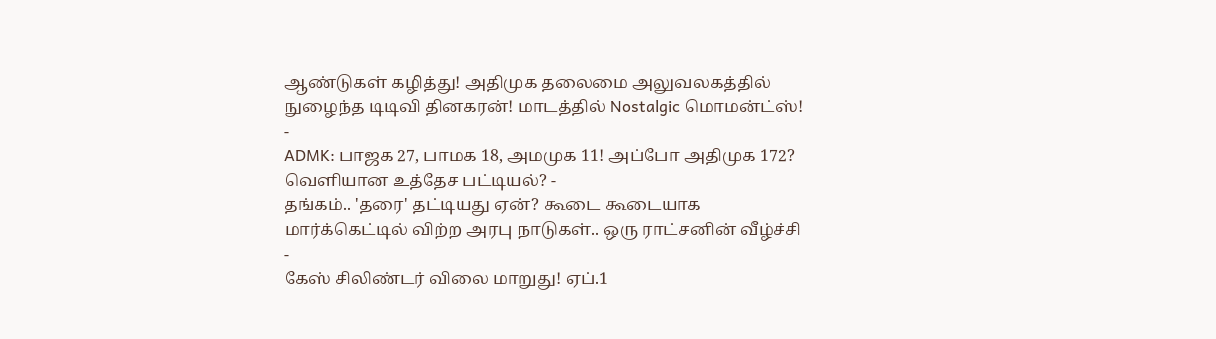ஆண்டுகள் கழித்து! அதிமுக தலைமை அலுவலகத்தில் நுழைந்த டிடிவி தினகரன்! மாடத்தில் Nostalgic மொமன்ட்ஸ்! -
ADMK: பாஜக 27, பாமக 18, அமமுக 11! அப்போ அதிமுக 172? வெளியான உத்தேச பட்டியல்? -
தங்கம்.. 'தரை' தட்டியது ஏன்? கூடை கூடையாக மார்க்கெட்டில் விற்ற அரபு நாடுகள்.. ஒரு ராட்சனின் வீழ்ச்சி -
கேஸ் சிலிண்டர் விலை மாறுது! ஏப்.1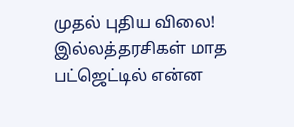முதல் புதிய விலை! இல்லத்தரசிகள் மாத பட்ஜெட்டில் என்ன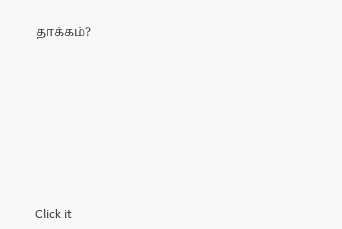தாக்கம்?












Click it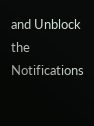and Unblock the Notifications